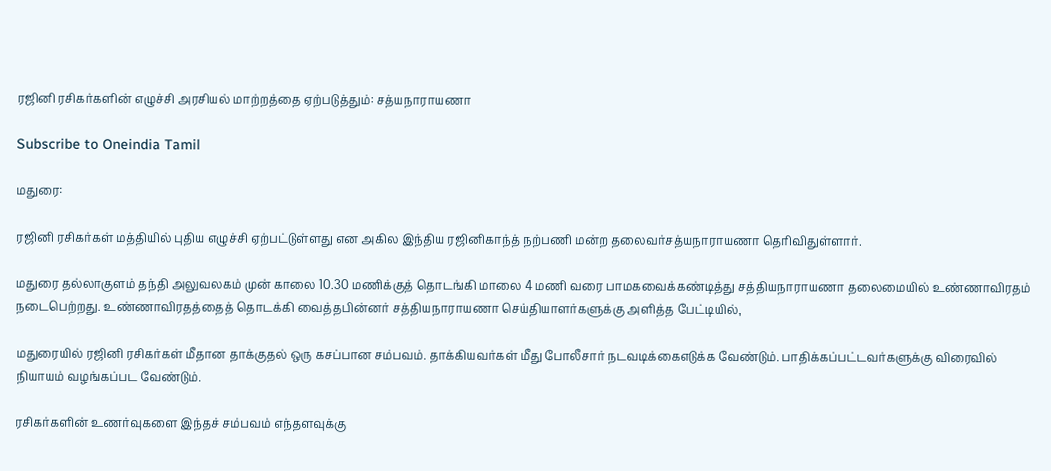ரஜினி ரசிகர்களின் எழுச்சி அரசியல் மாற்றத்தை ஏற்படுத்தும்: சத்யநாராயணா

Subscribe to Oneindia Tamil

மதுரை:

ரஜினி ரசிகர்கள் மத்தியில் புதிய எழுச்சி ஏற்பட்டுள்ளது என அகில இந்திய ரஜினிகாந்த் நற்பணி மன்ற தலைவர்சத்யநாராயணா தெரிவிதுள்ளார்.

மதுரை தல்லாகுளம் தந்தி அலுவலகம் முன் காலை 10.30 மணிக்குத் தொடங்கி மாலை 4 மணி வரை பாமகவைக்கண்டித்து சத்தியநாராயணா தலைமையில் உண்ணாவிரதம் நடைபெற்றது. உண்ணாவிரதத்தைத் தொடக்கி வைத்தபின்னர் சத்தியநாராயணா செய்தியாளர்களுக்கு அளித்த பேட்டியில்,

மதுரையில் ரஜினி ரசிகர்கள் மீதான தாக்குதல் ஒரு கசப்பான சம்பவம். தாக்கியவர்கள் மீது போலீசார் நடவடிக்கைஎடுக்க வேண்டும். பாதிக்கப்பட்டவர்களுக்கு விரைவில் நியாயம் வழங்கப்பட வேண்டும்.

ரசிகர்களின் உணர்வுகளை இந்தச் சம்பவம் எந்தளவுக்கு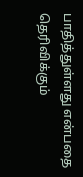பாதித்துள்ளது என்பதை தெரிவிக்கும்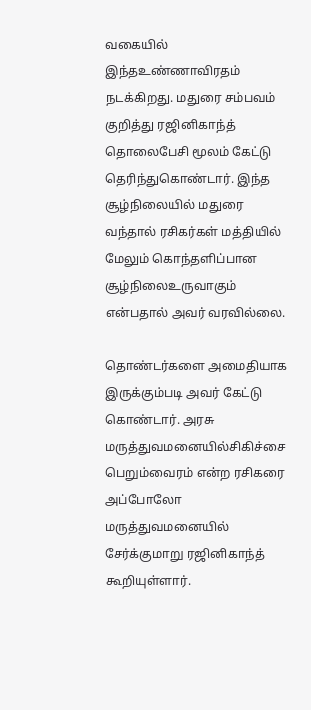வகையில் இந்தஉண்ணாவிரதம் நடக்கிறது. மதுரை சம்பவம் குறித்து ரஜினிகாந்த் தொலைபேசி மூலம் கேட்டு தெரிந்துகொண்டார். இந்த சூழ்நிலையில் மதுரை வந்தால் ரசிகர்கள் மத்தியில் மேலும் கொந்தளிப்பான சூழ்நிலைஉருவாகும் என்பதால் அவர் வரவில்லை.

தொண்டர்களை அமைதியாக இருக்கும்படி அவர் கேட்டு கொண்டார். அரசு மருத்துவமனையில்சிகிச்சை பெறும்வைரம் என்ற ரசிகரை அப்போலோ மருத்துவமனையில் சேர்க்குமாறு ரஜினிகாந்த் கூறியுள்ளார்.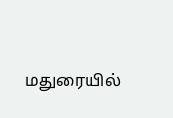மதுரையில்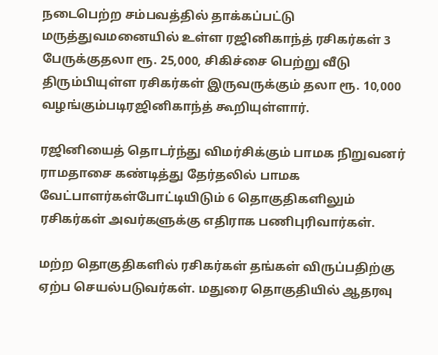நடைபெற்ற சம்பவத்தில் தாக்கப்பட்டு மருத்துவமனையில் உள்ள ரஜினிகாந்த் ரசிகர்கள் 3 பேருக்குதலா ரூ. 25,000, சிகிச்சை பெற்று வீடு திரும்பியுள்ள ரசிகர்கள் இருவருக்கும் தலா ரூ. 10,000 வழங்கும்படிரஜினிகாந்த் கூறியுள்ளார்.

ரஜினியைத் தொடர்ந்து விமர்சிக்கும் பாமக நிறுவனர் ராமதாசை கண்டித்து தேர்தலில் பாமக வேட்பாளர்கள்போட்டியிடும் 6 தொகுதிகளிலும் ரசிகர்கள் அவர்களுக்கு எதிராக பணிபுரிவார்கள்.

மற்ற தொகுதிகளில் ரசிகர்கள் தங்கள் விருப்பதிற்கு ஏற்ப செயல்படுவர்கள். மதுரை தொகுதியில் ஆதரவு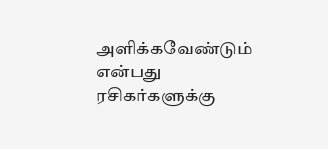அளிக்கவேண்டும் என்பது ரசிகர்களுக்கு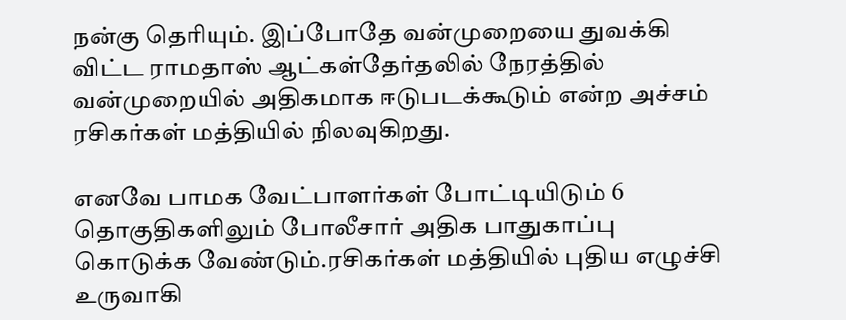நன்கு தெரியும். இப்போதே வன்முறையை துவக்கி விட்ட ராமதாஸ் ஆட்கள்தேர்தலில் நேரத்தில் வன்முறையில் அதிகமாக ஈடுபடக்கூடும் என்ற அச்சம் ரசிகர்கள் மத்தியில் நிலவுகிறது.

எனவே பாமக வேட்பாளர்கள் போட்டியிடும் 6 தொகுதிகளிலும் போலீசார் அதிக பாதுகாப்பு கொடுக்க வேண்டும்.ரசிகர்கள் மத்தியில் புதிய எழுச்சி உருவாகி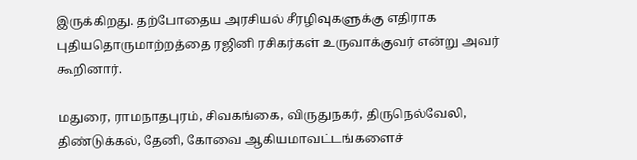இருக்கிறது. தற்போதைய அரசியல் சீரழிவுகளுக்கு எதிராக புதியதொருமாற்றத்தை ரஜினி ரசிகர்கள் உருவாக்குவர் என்று அவர் கூறினார்.

மதுரை, ராமநாதபுரம், சிவகங்கை, விருதுநகர், திருநெல்வேலி, திண்டுக்கல், தேனி, கோவை ஆகியமாவட்டங்களைச்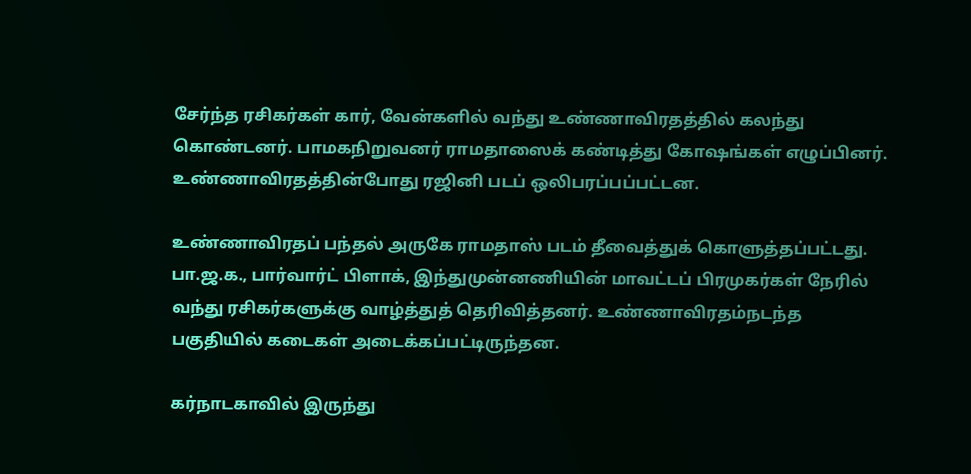சேர்ந்த ரசிகர்கள் கார், வேன்களில் வந்து உண்ணாவிரதத்தில் கலந்து கொண்டனர். பாமகநிறுவனர் ராமதாஸைக் கண்டித்து கோஷங்கள் எழுப்பினர். உண்ணாவிரதத்தின்போது ரஜினி படப் ஒலிபரப்பப்பட்டன.

உண்ணாவிரதப் பந்தல் அருகே ராமதாஸ் படம் தீவைத்துக் கொளுத்தப்பட்டது. பா.ஜ.க., பார்வார்ட் பிளாக், இந்துமுன்னணியின் மாவட்டப் பிரமுகர்கள் நேரில் வந்து ரசிகர்களுக்கு வாழ்த்துத் தெரிவித்தனர். உண்ணாவிரதம்நடந்த பகுதியில் கடைகள் அடைக்கப்பட்டிருந்தன.

கர்நாடகாவில் இருந்து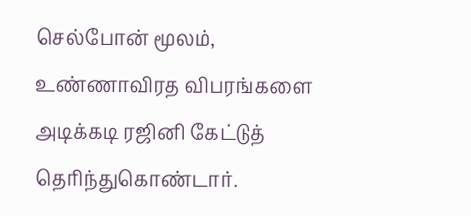செல்போன் மூலம், உண்ணாவிரத விபரங்களை அடிக்கடி ரஜினி கேட்டுத் தெரிந்துகொண்டார்.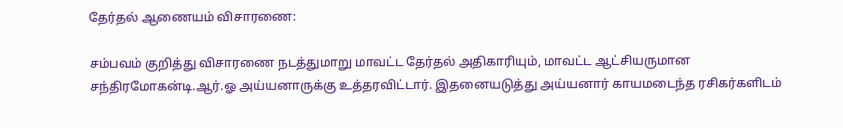தேர்தல் ஆணையம் விசாரணை:

சம்பவம் குறித்து விசாரணை நடத்துமாறு மாவட்ட தேர்தல் அதிகாரியும், மாவட்ட ஆட்சியருமான சந்திரமோகன்டி.ஆர்.ஓ அய்யனாருக்கு உத்தரவிட்டார். இதனையடுத்து அய்யனார் காயமடைந்த ரசிகர்களிடம்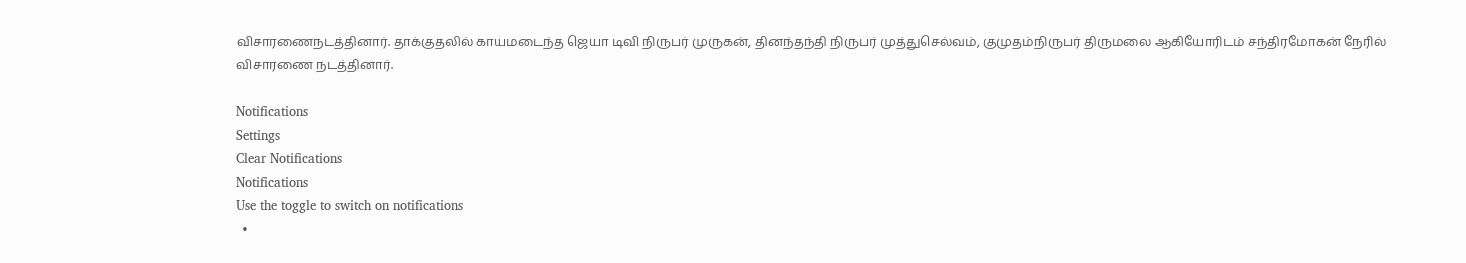விசாரணைநடத்தினார். தாக்குதலில் காயமடைந்த ஜெயா டிவி நிருபர் முருகன், தினந்தந்தி நிருபர் முத்துசெல்வம், குமுதம்நிருபர் திருமலை ஆகியோரிடம் சந்திரமோகன் நேரில் விசாரணை நடத்தினார்.

Notifications
Settings
Clear Notifications
Notifications
Use the toggle to switch on notifications
  •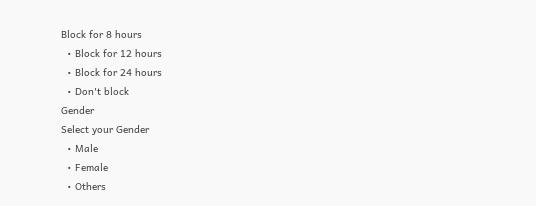Block for 8 hours
  • Block for 12 hours
  • Block for 24 hours
  • Don't block
Gender
Select your Gender
  • Male
  • Female
  • Others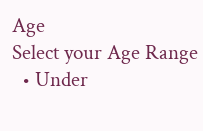Age
Select your Age Range
  • Under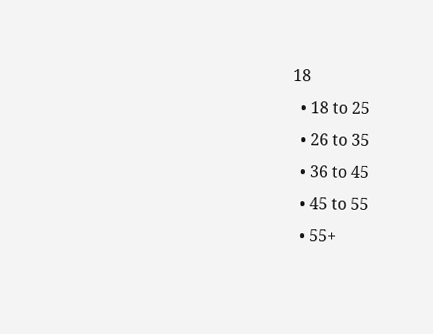18
  • 18 to 25
  • 26 to 35
  • 36 to 45
  • 45 to 55
  • 55+